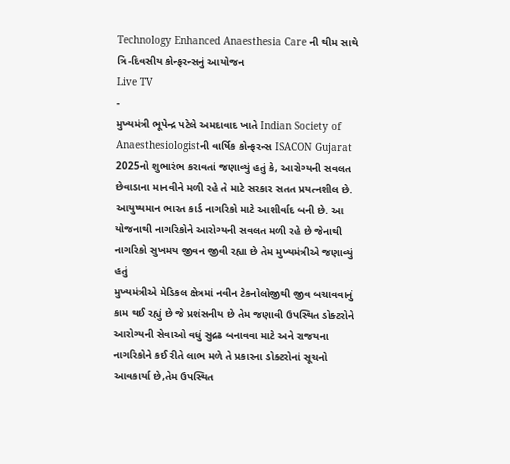Technology Enhanced Anaesthesia Care ની થીમ સાથે ત્રિ-દિવસીય કોન્ફરન્સનું આયોજન
Live TV
-
મુખ્યમંત્રી ભૂપેન્દ્ર પટેલે અમદાવાદ ખાતે Indian Society of Anaesthesiologistની વાર્ષિક કોન્ફરન્સ ISACON Gujarat 2025નો શુભારંભ કરાવતાં જણાવ્યું હતું કે, આરોગ્યની સવલત છેવાડાના માનવીને મળી રહે તે માટે સરકાર સતત પ્રયત્નશીલ છે.
આયુષ્યમાન ભારત કાર્ડ નાગરિકો માટે આશીર્વાદ બની છે. આ યોજનાથી નાગરિકોને આરોગ્યની સવલત મળી રહે છે જેનાથી નાગરિકો સુખમય જીવન જીવી રહ્યા છે તેમ મુખ્યમંત્રીએ જણાવ્યું હતું
મુખ્યમંત્રીએ મેડિકલ ક્ષેત્રમાં નવીન ટેકનોલોજીથી જીવ બચાવવાનું કામ થઈ રહ્યું છે જે પ્રશંસનીય છે તેમ જણાવી ઉપસ્થિત ડોક્ટરોને આરોગ્યની સેવાઓ વધું સુદ્રઢ બનાવવા માટે અને રાજયના નાગરિકોને કઈ રીતે લાભ મળે તે પ્રકારના ડોક્ટરોનાં સૂચનો આવકાર્યા છે,તેમ ઉપસ્થિત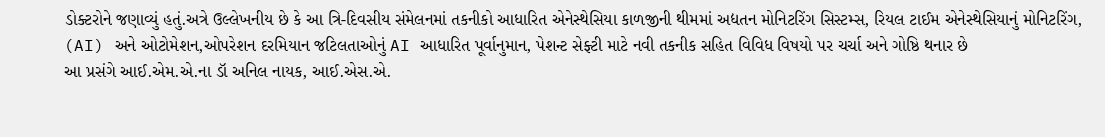ડોક્ટરોને જણાવ્યું હતું.અત્રે ઉલ્લેખનીય છે કે આ ત્રિ-દિવસીય સંમેલનમાં તકનીકો આધારિત એનેસ્થેસિયા કાળજીની થીમમાં અદ્યતન મોનિટરિંગ સિસ્ટમ્સ, રિયલ ટાઈમ એનેસ્થેસિયાનું મોનિટરિંગ, (AI) અને ઓટોમેશન,ઓપરેશન દરમિયાન જટિલતાઓનું AI આધારિત પૂર્વાનુમાન, પેશન્ટ સેફ્ટી માટે નવી તકનીક સહિત વિવિધ વિષયો પર ચર્ચા અને ગોષ્ઠિ થનાર છે
આ પ્રસંગે આઈ.એમ.એ.ના ડૉ અનિલ નાયક, આઈ.એસ.એ.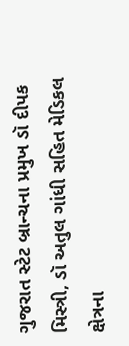ગુજરાત સ્ટેટ બ્રાન્ચના પ્રમુખ ડૉ દીપક મિસ્ત્રી, ડૉ અતુલ ગાંધી સહિત મેડિકલ ક્ષેત્રના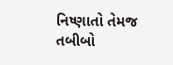નિષ્ણાતો તેમજ તબીબો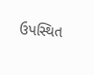ઉપસ્થિત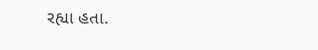રહ્યા હતા.